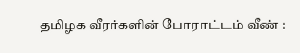தமிழக வீரர்களின் போராட்டம் வீண் :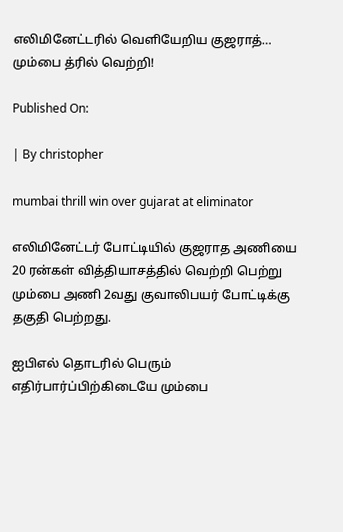எலிமினேட்டரில் வெளியேறிய குஜராத்… மும்பை த்ரில் வெற்றி!

Published On:

| By christopher

mumbai thrill win over gujarat at eliminator

எலிமினேட்டர் போட்டியில் குஜராத அணியை 20 ரன்கள் வித்தியாசத்தில் வெற்றி பெற்று மும்பை அணி 2வது குவாலிபயர் போட்டிக்கு தகுதி பெற்றது.

ஐபிஎல் தொடரில் பெரும் எதிர்பார்ப்பிற்கிடையே மும்பை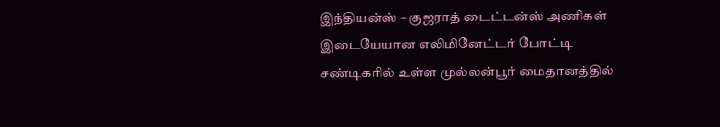இந்தியன்ஸ் – குஜராத் டைட்டன்ஸ் அணிகள் இடையேயான எலிமினேட்டர் போட்டி சண்டிகரில் உள்ள முல்லன்பூர் மைதானத்தில்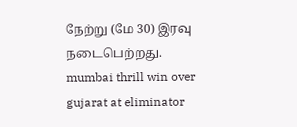நேற்று (மே 30) இரவு நடைபெற்றது. mumbai thrill win over gujarat at eliminator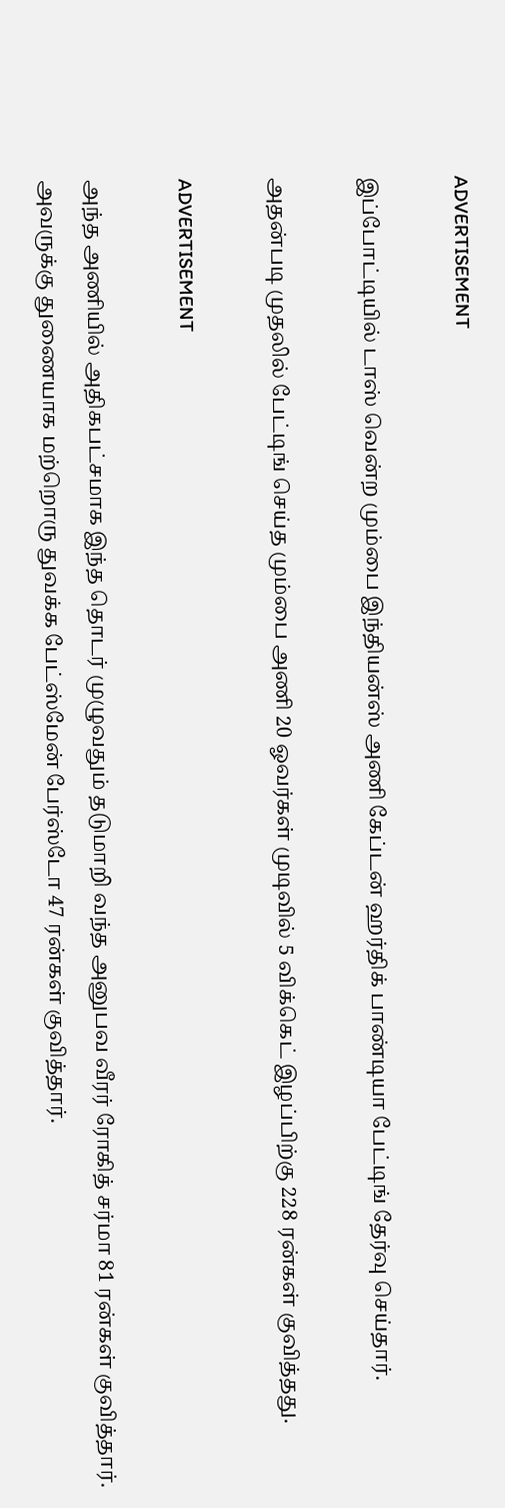ADVERTISEMENT

இப்போட்டியில் டாஸ் வென்ற மும்பை இந்தியன்ஸ் அணி கேப்டன் ஹர்திக் பாண்டியா பேட்டிங் தேர்வு செய்தார்.

அதன்படி முதலில் பேட்டிங் செய்த மும்பை அணி 20 ஓவர்கள் முடிவில் 5 விக்கெட் இழப்பிற்கு 228 ரன்கள் குவித்தது.

ADVERTISEMENT

அந்த அணியில் அதிகபட்சமாக இந்த தொடர் முழுவதும் தடுமாறி வந்த அனுபவ வீரர் ரோகித் சர்மா 81 ரன்கள் குவித்தார். அவருக்கு துணையாக மற்றொரு துவக்க பேட்ஸ்மேன் பேர்ஸ்டோ 47 ரன்கள் குவித்தார்.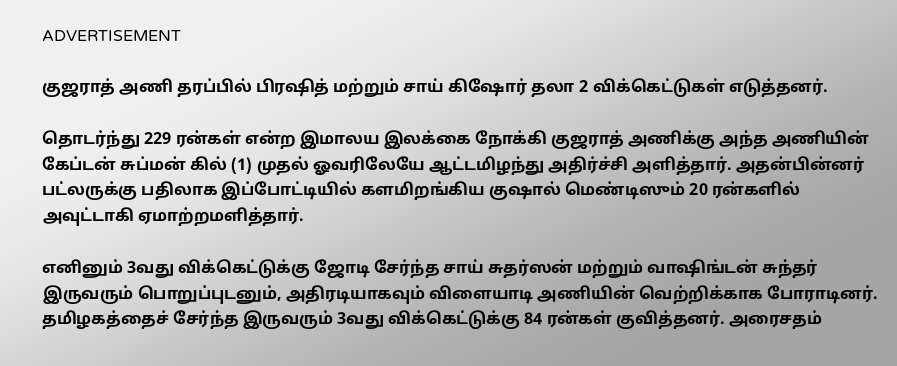ADVERTISEMENT

குஜராத் அணி தரப்பில் பிரஷித் மற்றும் சாய் கிஷோர் தலா 2 விக்கெட்டுகள் எடுத்தனர்.

தொடர்ந்து 229 ரன்கள் என்ற இமாலய இலக்கை நோக்கி குஜராத் அணிக்கு அந்த அணியின் கேப்டன் சுப்மன் கில் (1) முதல் ஓவரிலேயே ஆட்டமிழந்து அதிர்ச்சி அளித்தார். அதன்பின்னர் பட்லருக்கு பதிலாக இப்போட்டியில் களமிறங்கிய குஷால் மெண்டிஸும் 20 ரன்களில் அவுட்டாகி ஏமாற்றமளித்தார்.

எனினும் 3வது விக்கெட்டுக்கு ஜோடி சேர்ந்த சாய் சுதர்ஸன் மற்றும் வாஷிங்டன் சுந்தர் இருவரும் பொறுப்புடனும், அதிரடியாகவும் விளையாடி அணியின் வெற்றிக்காக போராடினர். தமிழகத்தைச் சேர்ந்த இருவரும் 3வது விக்கெட்டுக்கு 84 ரன்கள் குவித்தனர். அரைசதம்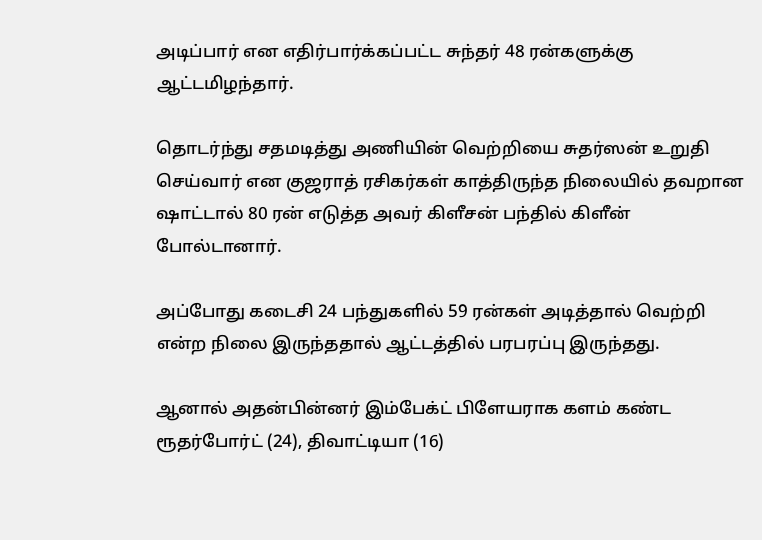அடிப்பார் என எதிர்பார்க்கப்பட்ட சுந்தர் 48 ரன்களுக்கு ஆட்டமிழந்தார்.

தொடர்ந்து சதமடித்து அணியின் வெற்றியை சுதர்ஸன் உறுதி செய்வார் என குஜராத் ரசிகர்கள் காத்திருந்த நிலையில் தவறான ஷாட்டால் 80 ரன் எடுத்த அவர் கிளீசன் பந்தில் கிளீன் போல்டானார்.

அப்போது கடைசி 24 பந்துகளில் 59 ரன்கள் அடித்தால் வெற்றி என்ற நிலை இருந்ததால் ஆட்டத்தில் பரபரப்பு இருந்தது.

ஆனால் அதன்பின்னர் இம்பேக்ட் பிளேயராக களம் கண்ட ரூதர்போர்ட் (24), திவாட்டியா (16)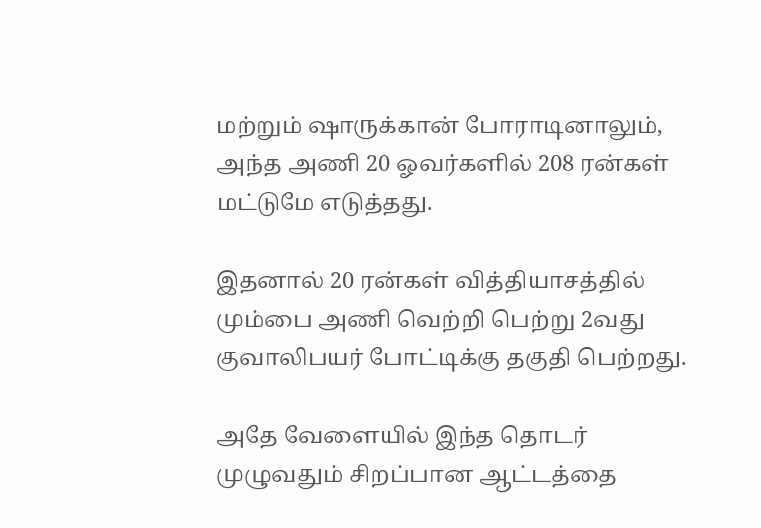மற்றும் ஷாருக்கான் போராடினாலும், அந்த அணி 20 ஓவர்களில் 208 ரன்கள் மட்டுமே எடுத்தது.

இதனால் 20 ரன்கள் வித்தியாசத்தில் மும்பை அணி வெற்றி பெற்று 2வது குவாலிபயர் போட்டிக்கு தகுதி பெற்றது.

அதே வேளையில் இந்த தொடர் முழுவதும் சிறப்பான ஆட்டத்தை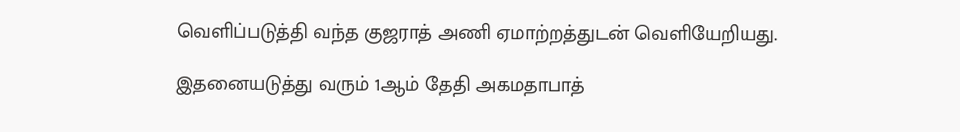வெளிப்படுத்தி வந்த குஜராத் அணி ஏமாற்றத்துடன் வெளியேறியது.

இதனையடுத்து வரும் 1ஆம் தேதி அகமதாபாத்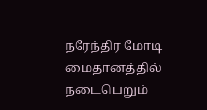நரேந்திர மோடி மைதானத்தில் நடைபெறும்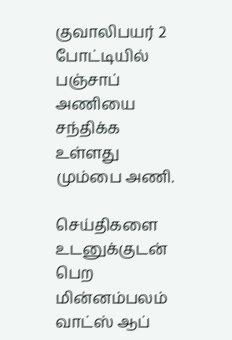குவாலிபயர் 2 போட்டியில் பஞ்சாப் அணியை சந்திக்க உள்ளது மும்பை அணி.

செய்திகளை உடனுக்குடன் பெற மின்னம்பலம் வாட்ஸ் ஆப்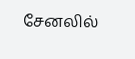சேனலில்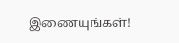இணையுங்கள்!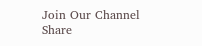Join Our Channel
Share